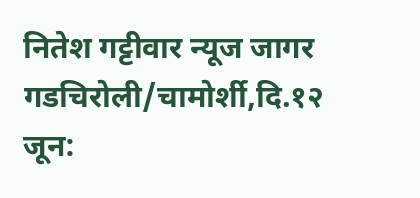नितेश गट्टीवार न्यूज जागर गडचिरोली/चामोर्शी,दि.१२ जून: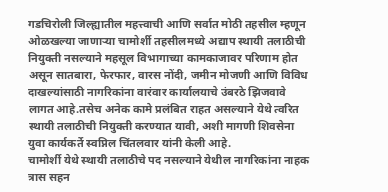गडचिरोली जिल्ह्यातील महत्त्वाची आणि सर्वात मोठी तहसील म्हणून ओळखल्या जाणाऱ्या चामोर्शी तहसीलमध्ये अद्याप स्थायी तलाठीची नियुक्ती नसल्याने महसूल विभागाच्या कामकाजावर परिणाम होत असून सातबारा, फेरफार, वारस नोंदी, जमीन मोजणी आणि विविध दाखल्यांसाठी नागरिकांना वारंवार कार्यालयाचे उंबरठे झिजवावे लागत आहे.तसेच अनेक कामे प्रलंबित राहत असल्याने येथे त्वरित स्थायी तलाठीची नियुक्ती करण्यात यावी, अशी मागणी शिवसेना युवा कार्यकर्ते स्वप्निल चिंतलवार यांनी केली आहे.
चामोर्शी येथे स्थायी तलाठीचे पद नसल्याने येथील नागरिकांना नाहक त्रास सहन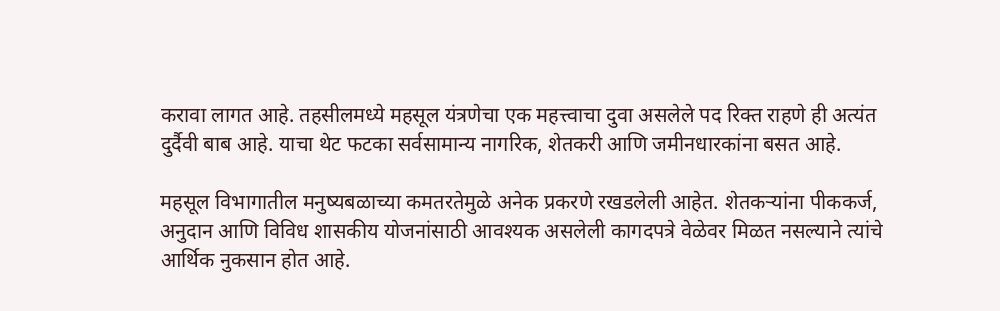करावा लागत आहे. तहसीलमध्ये महसूल यंत्रणेचा एक महत्त्वाचा दुवा असलेले पद रिक्त राहणे ही अत्यंत दुर्दैवी बाब आहे. याचा थेट फटका सर्वसामान्य नागरिक, शेतकरी आणि जमीनधारकांना बसत आहे.

महसूल विभागातील मनुष्यबळाच्या कमतरतेमुळे अनेक प्रकरणे रखडलेली आहेत. शेतकऱ्यांना पीककर्ज, अनुदान आणि विविध शासकीय योजनांसाठी आवश्यक असलेली कागदपत्रे वेळेवर मिळत नसल्याने त्यांचे आर्थिक नुकसान होत आहे.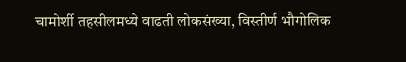चामोर्शी तहसीलमध्ये वाढती लोकसंख्या, विस्तीर्ण भौगोलिक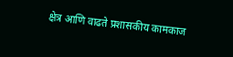क्षेत्र आणि वाढते प्रशासकीय कामकाज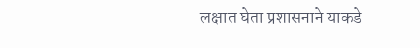लक्षात घेता प्रशासनाने याकडे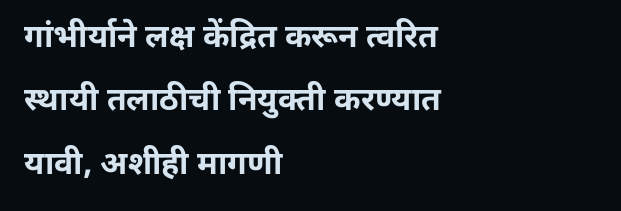गांभीर्याने लक्ष केंद्रित करून त्वरित स्थायी तलाठीची नियुक्ती करण्यात यावी, अशीही मागणी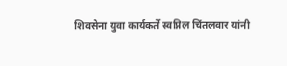शिवसेना युवा कार्यकर्ते स्वप्निल चिंतलवार यांनी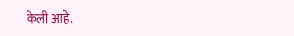केली आहे.